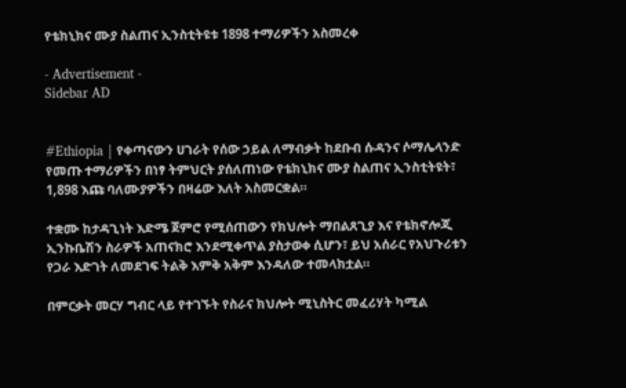የቴክኒክና ሙያ ስልጠና ኢንስቲትዩቱ 1898 ተማሪዎችን አስመረቀ

- Advertisement -
Sidebar AD


#Ethiopia | የቀጣናውን ሀገራት የሰው ኃይል ለማብቃት ከደቡብ ሱዳንና ሶማሌላንድ የመጡ ተማሪዎችን በነፃ ትምህርት ያሰለጠነው የቴክኒክና ሙያ ስልጠና ኢንስቲትዩት፣ 1,898 እጩ ባለሙያዎችን በዛሬው እለት አስመርቋል።

ተቋሙ ከታዳጊነት እድሜ ጀምሮ የሚሰጠውን የክህሎት ማበልጸጊያ እና የቴክኖሎጂ ኢንኩቤሽን ስራዎች አጠናክሮ እንደሚቀጥል ያስታወቀ ሲሆን፣ ይህ አሰራር የአህጉሪቱን የጋራ እድገት ለመደገፍ ትልቅ እምቅ አቅም እንዳለው ተመላክቷል።

በምርቃት መርሃ ግብር ላይ የተገኙት የስራና ክህሎት ሚኒስትር መፈሪሃት ካሚል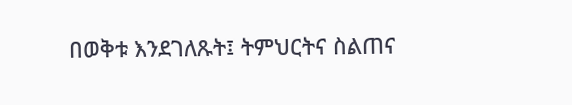በወቅቱ እንደገለጹት፤ ትምህርትና ስልጠና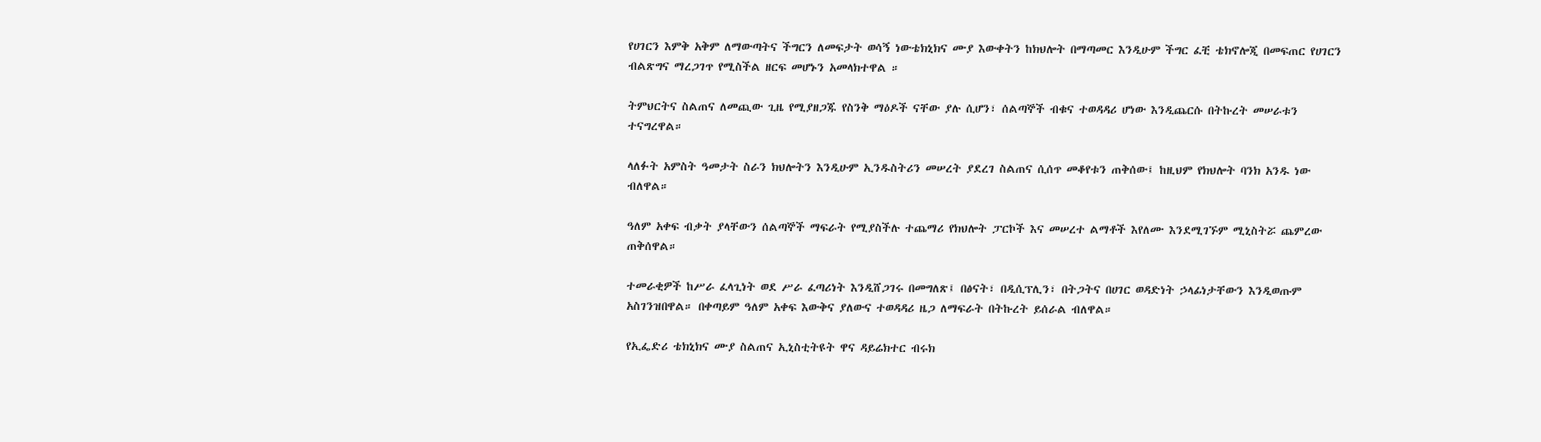የሀገርን እምቅ አቅም ለማውጣትና ችግርን ለመፍታት ወሳኝ ነውቴክኒክና ሙያ እውቀትን ከክህሎት በማጣመር እንዲሁም ችግር ፈቺ ቴክኖሎጂ በመፍጠር የሀገርን ብልጽግና ማረጋገጥ የሚስችል ዘርፍ መሆኑን አመላክተዋል ።

ትምህርትና ስልጠና ለመጪው ጊዜ የሚያዘጋጁ የስንቅ ማዕዶች ናቸው ያሉ ሲሆን፣ ሰልጣኞች ብቁና ተወዳዳሪ ሆነው እንዲጨርሱ በትኩረት መሠራቱን ተናግረዋል።

ላለፉት አምስት ዓመታት ስራን ክህሎትን እንዲሁም ኢንዱስትሪን መሠረት ያደረገ ስልጠና ሲሰጥ መቆየቱን ጠቅሰው፤ ከዚህም የክህሎት ባንክ አንዱ ነው ብለዋል።

ዓለም አቀፍ ብቃት ያላቸውን ሰልጣኞች ማፍራት የሚያስችሉ ተጨማሪ የክህሎት ፓርኮች እና መሠረተ ልማቶች እየለሙ እንደሚገኙም ሚኒስትሯ ጨምረው ጠቅሰዋል።

ተመራቂዎች ከሥራ ፈላጊነት ወደ ሥራ ፈጣሪነት እንዲሸጋገሩ በመግለጽ፤ በፅናት፣ በዲሲፕሊን፣ በትጋትና በሀገር ወዳድነት ኃላፊነታቸውን እንዲወጡም አስገንዝበዋል። በቀጣይም ዓለም አቀፍ እውቅና ያለውና ተወዳዳሪ ዜጋ ለማፍራት በትኩረት ይሰራል ብለዋል።

የኢፌድሪ ቴክኒክና ሙያ ስልጠና ኢኒስቲትዩት ዋና ዳይሬክተር ብሩክ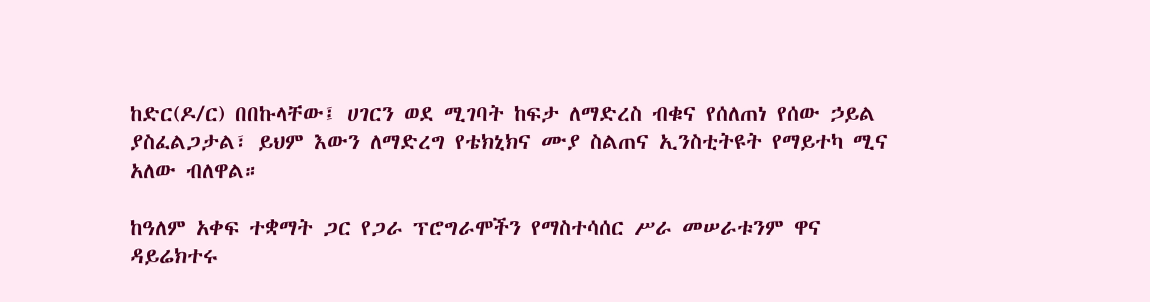ከድር(ዶ/ር) በበኩላቸው፤ ሀገርን ወደ ሚገባት ከፍታ ለማድረስ ብቁና የሰለጠነ የሰው ኃይል ያስፈልጋታል፣ ይህም እውን ለማድረግ የቴክኒክና ሙያ ስልጠና ኢንስቲትዩት የማይተካ ሚና አለው ብለዋል።

ከዓለም አቀፍ ተቋማት ጋር የጋራ ፕሮግራሞችን የማስተሳሰር ሥራ መሠራቱንም ዋና ዳይሬክተሩ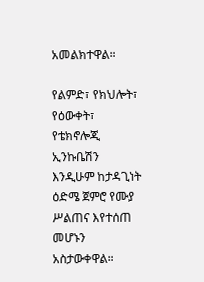አመልክተዋል።

የልምድ፣ የክህሎት፣ የዕውቀት፣ የቴክኖሎጂ ኢንኩቤሽን እንዲሁም ከታዳጊነት ዕድሜ ጀምሮ የሙያ ሥልጠና እየተሰጠ መሆኑን አስታውቀዋል።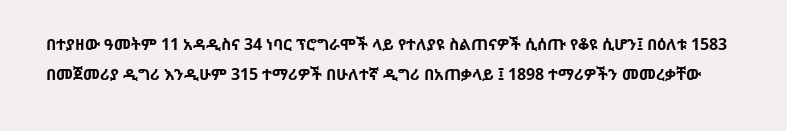በተያዘው ዓመትም 11 አዳዲስና 34 ነባር ፕሮግራሞች ላይ የተለያዩ ስልጠናዎች ሲሰጡ የቆዩ ሲሆን፤ በዕለቱ 1583 በመጀመሪያ ዲግሪ እንዲሁም 315 ተማሪዎች በሁለተኛ ዲግሪ በአጠቃላይ ፤ 1898 ተማሪዎችን መመረቃቸው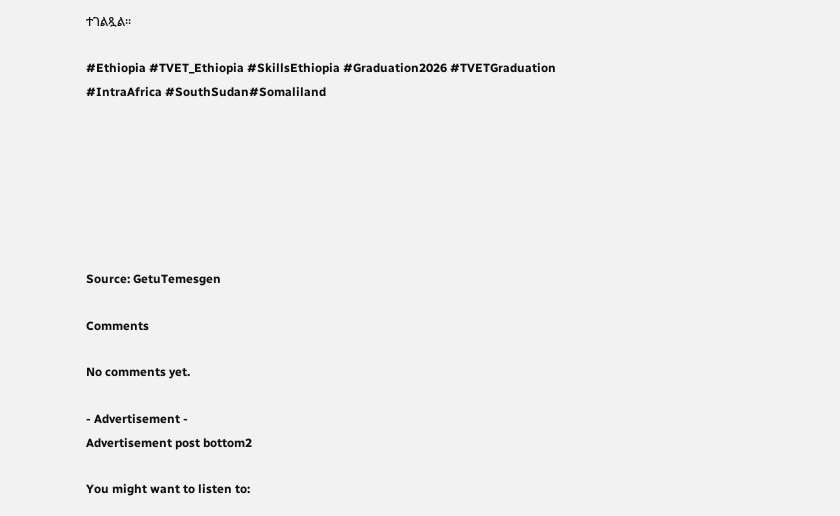ተገልጿል።

#Ethiopia #TVET_Ethiopia #SkillsEthiopia #Graduation2026 #TVETGraduation
#IntraAfrica #SouthSudan#Somaliland







Source: GetuTemesgen

Comments

No comments yet.

- Advertisement -
Advertisement post bottom2

You might want to listen to: